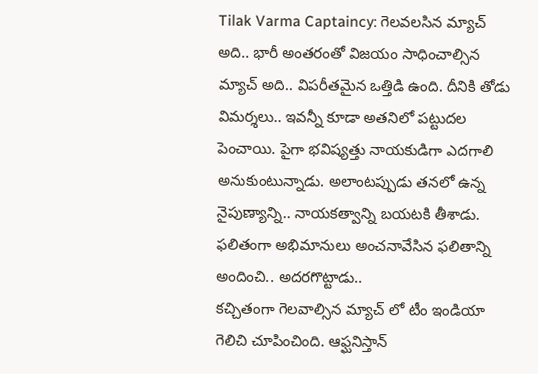Tilak Varma Captaincy: గెలవలసిన మ్యాచ్ అది.. భారీ అంతరంతో విజయం సాధించాల్సిన మ్యాచ్ అది.. విపరీతమైన ఒత్తిడి ఉంది. దీనికి తోడు విమర్శలు.. ఇవన్నీ కూడా అతనిలో పట్టుదల పెంచాయి. పైగా భవిష్యత్తు నాయకుడిగా ఎదగాలి అనుకుంటున్నాడు. అలాంటప్పుడు తనలో ఉన్న నైపుణ్యాన్ని.. నాయకత్వాన్ని బయటకి తీశాడు. ఫలితంగా అభిమానులు అంచనావేసిన ఫలితాన్ని అందించి.. అదరగొట్టాడు..
కచ్చితంగా గెలవాల్సిన మ్యాచ్ లో టీం ఇండియా గెలిచి చూపించింది. ఆఫ్ఘనిస్తాన్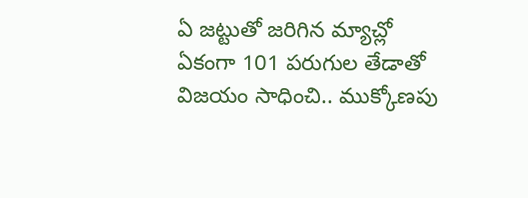ఏ జట్టుతో జరిగిన మ్యాచ్లో ఏకంగా 101 పరుగుల తేడాతో విజయం సాధించి.. ముక్కోణపు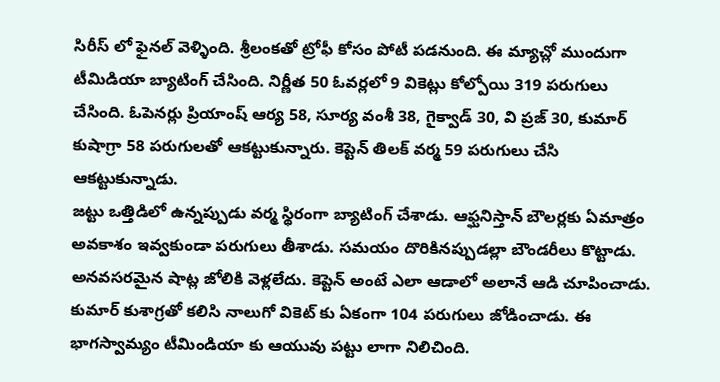సిరీస్ లో ఫైనల్ వెళ్ళింది. శ్రీలంకతో ట్రోఫీ కోసం పోటీ పడనుంది. ఈ మ్యాచ్లో ముందుగా టీమిడియా బ్యాటింగ్ చేసింది. నిర్ణీత 50 ఓవర్లలో 9 వికెట్లు కోల్పోయి 319 పరుగులు చేసింది. ఓపెనర్లు ప్రియాంష్ ఆర్య 58, సూర్య వంశీ 38, గైక్వాడ్ 30, వి ప్రజ్ 30, కుమార్ కుషాగ్రా 58 పరుగులతో ఆకట్టుకున్నారు. కెప్టెన్ తిలక్ వర్మ 59 పరుగులు చేసి ఆకట్టుకున్నాడు.
జట్టు ఒత్తిడిలో ఉన్నప్పుడు వర్మ స్థిరంగా బ్యాటింగ్ చేశాడు. ఆఫ్ఘనిస్తాన్ బౌలర్లకు ఏమాత్రం అవకాశం ఇవ్వకుండా పరుగులు తీశాడు. సమయం దొరికినప్పుడల్లా బౌండరీలు కొట్టాడు. అనవసరమైన షాట్ల జోలికి వెళ్లలేదు. కెప్టెన్ అంటే ఎలా ఆడాలో అలానే ఆడి చూపించాడు. కుమార్ కుశాగ్రతో కలిసి నాలుగో వికెట్ కు ఏకంగా 104 పరుగులు జోడించాడు. ఈ భాగస్వామ్యం టీమిండియా కు ఆయువు పట్టు లాగా నిలిచింది.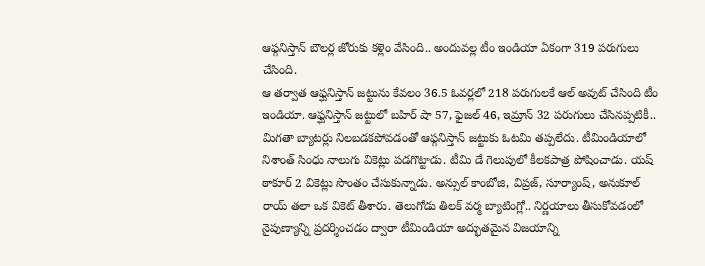ఆఫ్గనిస్తాన్ బౌలర్ల జోరుకు కళ్లెం వేసింది.. అందువల్ల టీం ఇండియా ఏకంగా 319 పరుగులు చేసింది.
ఆ తర్వాత ఆఫ్ఘనిస్తాన్ జట్టును కేవలం 36.5 ఓవర్లలో 218 పరుగులకే ఆల్ అవుట్ చేసింది టీం ఇండియా. ఆఫ్ఘనిస్తాన్ జట్టులో బహిర్ షా 57, ఫైజల్ 46, ఇమ్రాన్ 32 పరుగులు చేసినప్పటికీ.. మిగతా బ్యాటర్లు నిలబడకపోవడంతో ఆఫ్గనిస్తాన్ జట్టుకు ఓటమి తప్పలేదు. టీమిండియాలో నిశాంత్ సింధు నాలుగు వికెట్లు పడగొట్టాడు. టీమి డే గెలుపులో కీలకపాత్ర పోషించాడు. యష్ ఠాకూర్ 2 వికెట్లు సొంతం చేసుకున్నాడు. అన్సుల్ కాంబోజి, విప్రజ్, సూర్యాంష్, అనుకూల్ రాయ్ తలా ఒక వికెట్ తీశారు. తెలుగోడు తిలక్ వర్మ బ్యాటింగ్లో.. నిర్ణయాలు తీసుకోవడంలో నైపుణ్యాన్ని ప్రదర్శించడం ద్వారా టీమిండియా అద్భుతమైన విజయాన్ని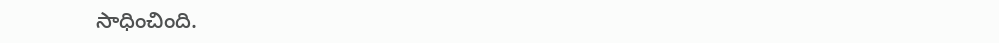సాధించింది.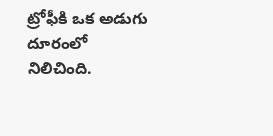ట్రోఫీకి ఒక అడుగు దూరంలో నిలిచింది.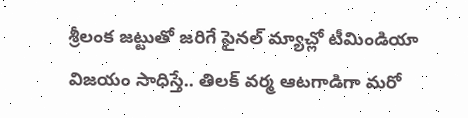శ్రీలంక జట్టుతో జరిగే ఫైనల్ మ్యాచ్లో టీమిండియా విజయం సాధిస్తే.. తిలక్ వర్మ ఆటగాడిగా మరో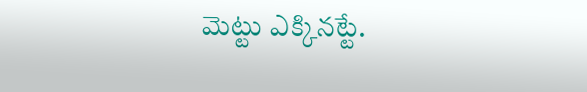మెట్టు ఎక్కినట్టే.